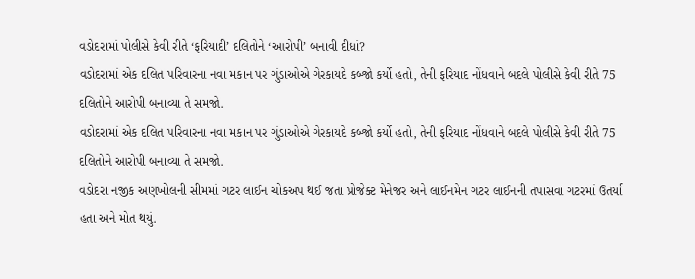વડોદરામાં પોલીસે કેવી રીતે ‘ફરિયાદી’ દલિતોને ‘આરોપી’ બનાવી દીધાં?
વડોદરામાં એક દલિત પરિવારના નવા મકાન પર ગુંડાઓએ ગેરકાયદે કબ્જો કર્યો હતો, તેની ફરિયાદ નોંધવાને બદલે પોલીસે કેવી રીતે 75 દલિતોને આરોપી બનાવ્યા તે સમજો.
વડોદરામાં એક દલિત પરિવારના નવા મકાન પર ગુંડાઓએ ગેરકાયદે કબ્જો કર્યો હતો, તેની ફરિયાદ નોંધવાને બદલે પોલીસે કેવી રીતે 75 દલિતોને આરોપી બનાવ્યા તે સમજો.
વડોદરા નજીક અણખોલની સીમમાં ગટર લાઈન ચોકઅપ થઈ જતા પ્રોજેક્ટ મેનેજર અને લાઈનમેન ગટર લાઈનની તપાસવા ગટરમાં ઉતર્યા હતા અને મોત થયું.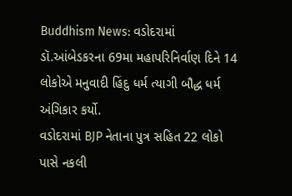Buddhism News: વડોદરામાં ડૉ.આંબેડકરના 69મા મહાપરિનિર્વાણ દિને 14 લોકોએ મનુવાદી હિંદુ ધર્મ ત્યાગી બૌદ્ધ ધર્મ અંગિકાર કર્યો.
વડોદરામાં BJP નેતાના પુત્ર સહિત 22 લોકો પાસે નકલી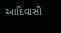આદિવાસી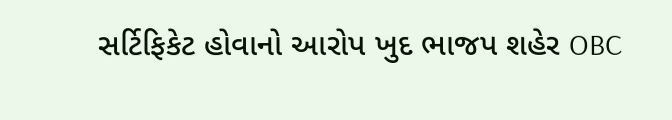સર્ટિફિકેટ હોવાનો આરોપ ખુદ ભાજપ શહેર OBC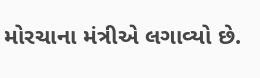મોરચાના મંત્રીએ લગાવ્યો છે.